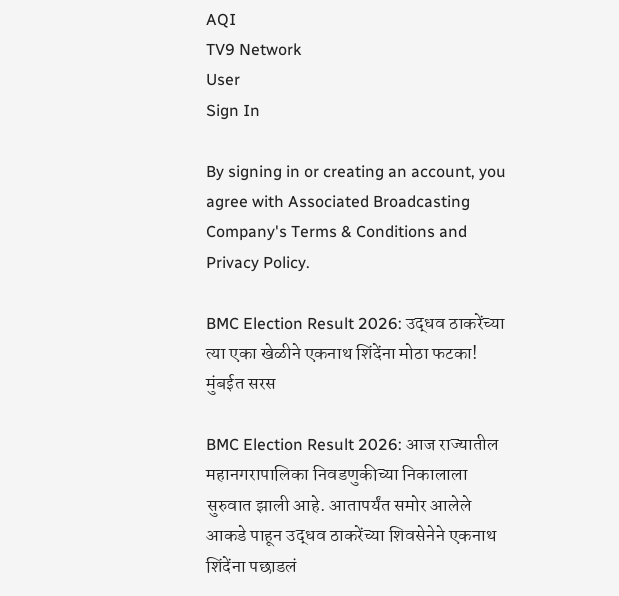AQI
TV9 Network
User
Sign In

By signing in or creating an account, you agree with Associated Broadcasting Company's Terms & Conditions and Privacy Policy.

BMC Election Result 2026: उद्धव ठाकरेंच्या त्या एका खेळीने एकनाथ शिंदेंना मोठा फटका! मुंबईत सरस

BMC Election Result 2026: आज राज्यातील महानगरापालिका निवडणुकीच्या निकालाला सुरुवात झाली आहे. आतापर्यंत समोर आलेले आकडे पाहून उद्धव ठाकरेंच्या शिवसेनेने एकनाथ शिंदेंना पछाडलं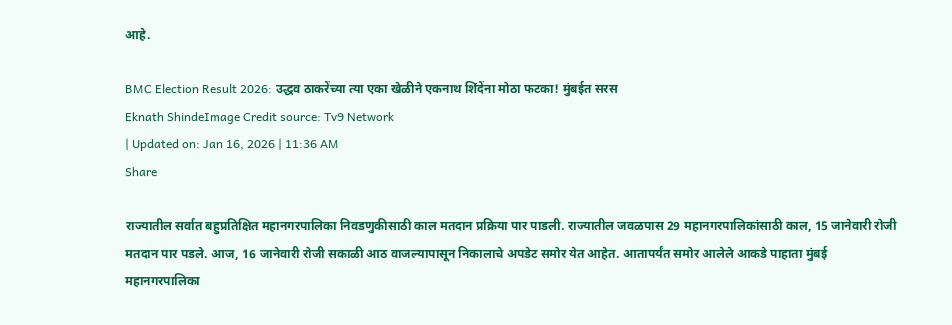आहे.

BMC Election Result 2026: उद्धव ठाकरेंच्या त्या एका खेळीने एकनाथ शिंदेंना मोठा फटका! मुंबईत सरस
Eknath ShindeImage Credit source: Tv9 Network
| Updated on: Jan 16, 2026 | 11:36 AM
Share

राज्यातील सर्वात बहुप्रतिक्षित महानगरपालिका निवडणुकीसाठी काल मतदान प्रक्रिया पार पाडली. राज्यातील जवळपास 29 महानगरपालिकांसाठी काल, 15 जानेवारी रोजी मतदान पार पडले. आज, 16 जानेवारी रोजी सकाळी आठ वाजल्यापासून निकालाचे अपडेट समोर येत आहेत. आतापर्यंत समोर आलेले आकडे पाहाता मुंबई महानगरपालिका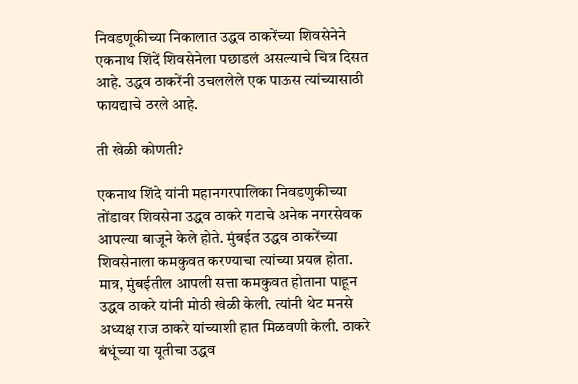निवडणूकीच्या निकालात उद्धव ठाकरेंच्या शिवसेनेने एकनाथ शिंदें शिवसेनेला पछाडलं असल्याचे चित्र दिसत आहे. उद्धव ठाकरेंनी उचललेले एक पाऊस त्यांच्यासाठी फायद्याचे ठरले आहे.

ती खेळी कोणती?

एकनाथ शिंदे यांनी महानगरपालिका निवडणुकीच्या तोंडावर शिवसेना उद्धव ठाकरे गटाचे अनेक नगरसेवक आपल्या बाजूने केले होते. मुंबईत उद्धव ठाकरेंच्या शिवसेनाला कमकुवत करण्याचा त्यांच्या प्रयत्न होता. मात्र, मुंबईतील आपली सत्ता कमकुवत होताना पाहून उद्धव ठाकरे यांनी मोठी खेळी केली. त्यांनी थेट मनसे अध्यक्ष राज ठाकरे यांच्याशी हात मिळवणी केली. ठाकरे बंधूंच्या या यूतीचा उद्धव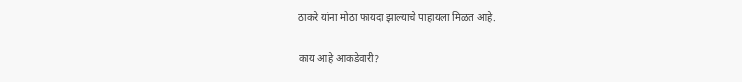ठाकरे यांना मोठा फायदा झाल्याचे पाहायला मिळत आहे.

काय आहे आकडेवारी?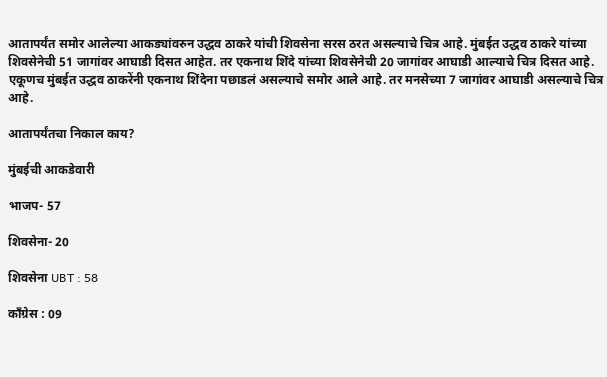आतापर्यंत समोर आलेल्या आकड्यांवरुन उद्धव ठाकरे यांची शिवसेना सरस ठरत असल्याचे चित्र आहे. मुंबईत उद्धव ठाकरे यांच्या शिवसेनेची 51 जागांवर आघाडी दिसत आहेत. तर एकनाथ शिंदे यांच्या शिवसेनेची 20 जागांवर आघाडी आल्याचे चित्र दिसत आहे. एकूणच मुंबईत उद्धव ठाकरेंनी एकनाथ शिंदेना पछाडलं असल्याचे समोर आले आहे. तर मनसेच्या 7 जागांवर आघाडी असल्याचे चित्र आहे.

आतापर्यंतचा निकाल काय?

मुंबईची आकडेवारी

भाजप- 57

शिवसेना- 20

शिवसेना UBT : 58

काँग्रेस : 09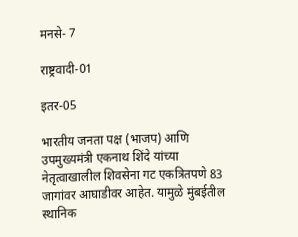मनसे- 7

राष्ट्रवादी-01

इतर-05

भारतीय जनता पक्ष (भाजप) आणि उपमुख्यमंत्री एकनाथ शिंदे यांच्या नेतृत्वाखालील शिवसेना गट एकत्रितपणे 83 जागांवर आघाडीवर आहेत. यामुळे मुंबईतील स्थानिक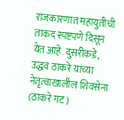राजकारणात महायुतीची ताकद स्पष्टपणे दिसून येत आहे. दुसरीकडे, उद्धव ठाकरे यांच्या नेतृत्वाखालील शिवसेना (ठाकरे गट)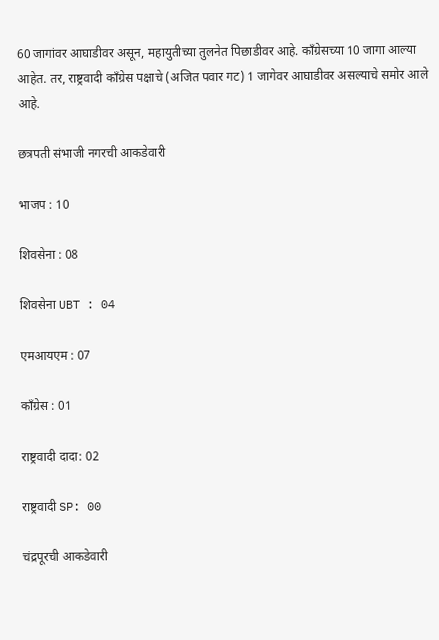60 जागांवर आघाडीवर असून, महायुतीच्या तुलनेत पिछाडीवर आहे. काँग्रेसच्या 10 जागा आल्या आहेत. तर, राष्ट्रवादी काँग्रेस पक्षाचे (अजित पवार गट) 1 जागेवर आघाडीवर असल्याचे समोर आले आहे.

छत्रपती संभाजी नगरची आकडेवारी

भाजप : 10

शिवसेना : 08

शिवसेना UBT : 04

एमआयएम : 07

काँग्रेस : 01

राष्ट्रवादी दादा: 02

राष्ट्रवादी SP: 00

चंद्रपूरची आकडेवारी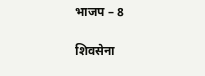भाजप – 8

शिवसेना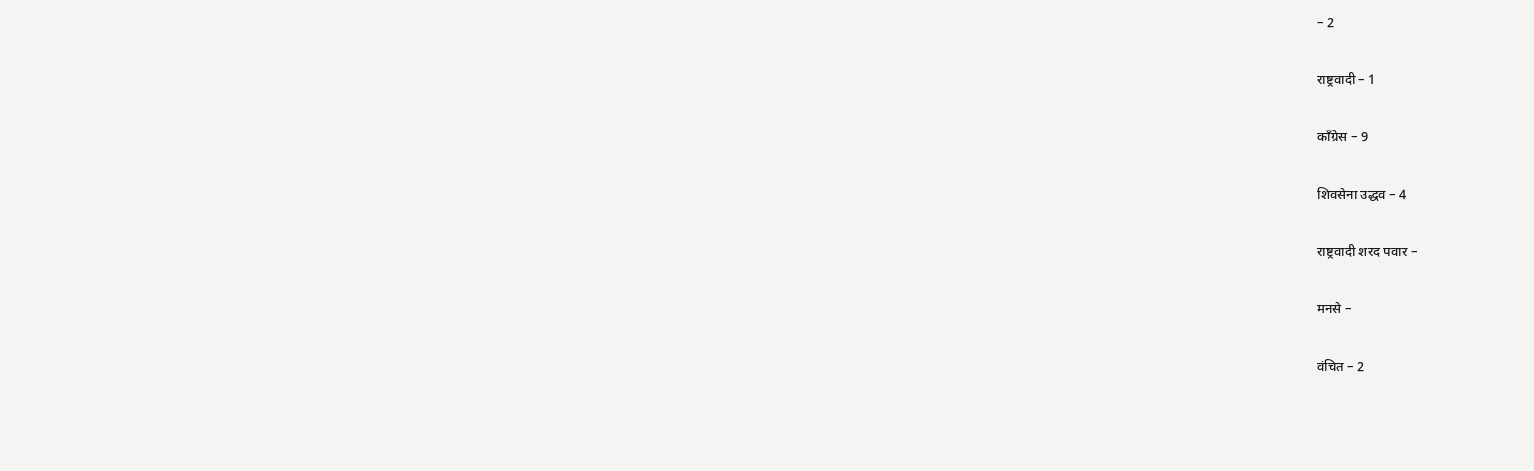– 2

राष्ट्रवादी – 1

काँग्रेस – 9

शिवसेना उद्धव – 4

राष्ट्रवादी शरद पवार –

मनसे –

वंचित – 2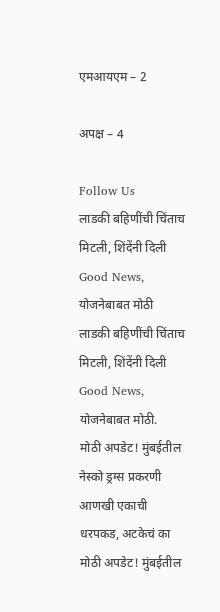एमआयएम – 2

अपक्ष – 4

Follow Us
लाडकी बहिणींची चिंताच मिटली, शिंदेंनी दिली Good News, योजनेबाबत मोठी
लाडकी बहिणींची चिंताच मिटली, शिंदेंनी दिली Good News, योजनेबाबत मोठी.
मोठी अपडेट! मुंबईतील नेस्को ड्रग्स प्रकरणी आणखी एकाची धरपकड, अटकेचं का
मोठी अपडेट! मुंबईतील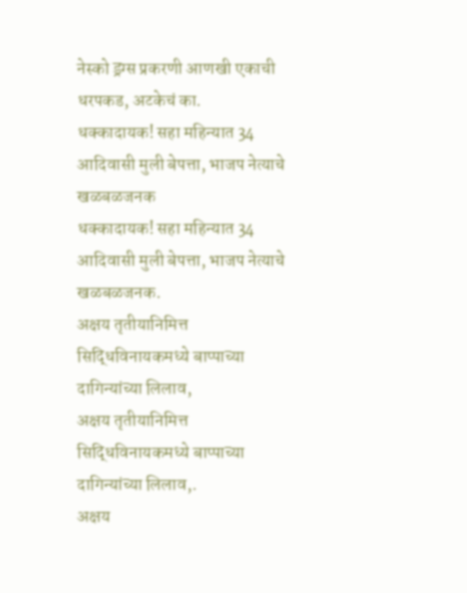नेस्को ड्रग्स प्रकरणी आणखी एकाची धरपकड, अटकेचं का.
धक्कादायक! सहा महिन्यात 34 आदिवासी मुली बेपत्ता, भाजप नेत्याचे खळबळजनक
धक्कादायक! सहा महिन्यात 34 आदिवासी मुली बेपत्ता, भाजप नेत्याचे खळबळजनक.
अक्षय तृतीयानिमित्त सिद्धिविनायकमध्ये बाप्पाच्या दागिन्यांच्या लिलाव,
अक्षय तृतीयानिमित्त सिद्धिविनायकमध्ये बाप्पाच्या दागिन्यांच्या लिलाव,.
अक्षय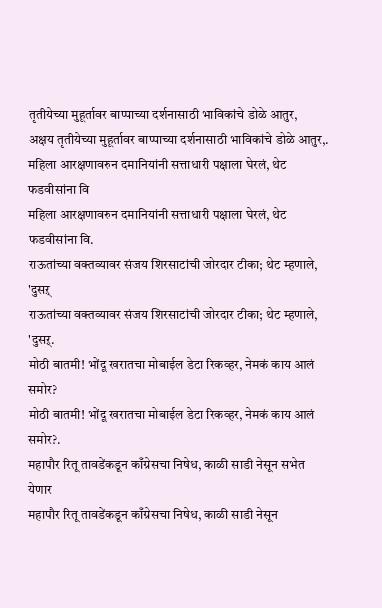तृतीयेच्या मुहूर्तावर बाप्पाच्या दर्शनासाठी भाविकांचे डोळे आतुर,
अक्षय तृतीयेच्या मुहूर्तावर बाप्पाच्या दर्शनासाठी भाविकांचे डोळे आतुर,.
महिला आरक्षणावरुन दमानियांनी सत्ताधारी पक्षाला घेरलं, थेट फडवीसांना वि
महिला आरक्षणावरुन दमानियांनी सत्ताधारी पक्षाला घेरलं, थेट फडवीसांना वि.
राऊतांच्या वक्तव्यावर संजय शिरसाटांची जोरदार टीका; थेट म्हणाले, 'दुसऱ्
राऊतांच्या वक्तव्यावर संजय शिरसाटांची जोरदार टीका; थेट म्हणाले, 'दुसऱ्.
मोठी बातमी! भोंदू खरातचा मोबाईल डेटा रिकव्हर, नेमकं काय आलं समोर?
मोठी बातमी! भोंदू खरातचा मोबाईल डेटा रिकव्हर, नेमकं काय आलं समोर?.
महापौर रितू तावडेंकडून काँग्रेसचा निषेध, काळी साडी नेसून सभेत येणार
महापौर रितू तावडेंकडून काँग्रेसचा निषेध, काळी साडी नेसून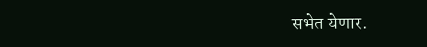सभेत येणार.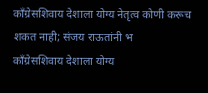काँग्रेसशिवाय देशाला योग्य नेतृत्व कोणी करूच शकत नाही; संजय राऊतांनी भ
काँग्रेसशिवाय देशाला योग्य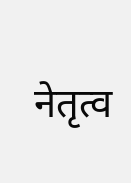नेतृत्व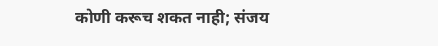कोणी करूच शकत नाही; संजय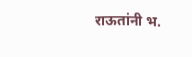राऊतांनी भ.